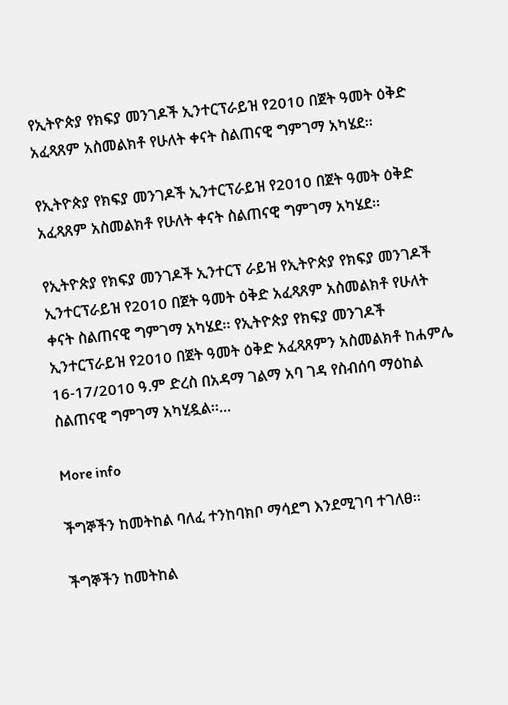የኢትዮጵያ የክፍያ መንገዶች ኢንተርፕራይዝ የ2010 በጀት ዓመት ዕቅድ አፈጻጸም አስመልክቶ የሁለት ቀናት ስልጠናዊ ግምገማ አካሄደ፡፡

የኢትዮጵያ የክፍያ መንገዶች ኢንተርፕራይዝ የ2010 በጀት ዓመት ዕቅድ አፈጻጸም አስመልክቶ የሁለት ቀናት ስልጠናዊ ግምገማ አካሄደ፡፡

የኢትዮጵያ የክፍያ መንገዶች ኢንተርፕ ራይዝ የኢትዮጵያ የክፍያ መንገዶች ኢንተርፕራይዝ የ2010 በጀት ዓመት ዕቅድ አፈጻጸም አስመልክቶ የሁለት ቀናት ስልጠናዊ ግምገማ አካሄደ፡፡ የኢትዮጵያ የክፍያ መንገዶች ኢንተርፕራይዝ የ2010 በጀት ዓመት ዕቅድ አፈጻጸምን አስመልክቶ ከሐምሌ 16-17/2010 ዓ.ም ድረስ በአዳማ ገልማ አባ ገዳ የስብሰባ ማዕከል ስልጠናዊ ግምገማ አካሂዷል፡፡...

More info

ችግኞችን ከመትከል ባለፈ ተንከባክቦ ማሳደግ እንደሚገባ ተገለፀ፡፡

ችግኞችን ከመትከል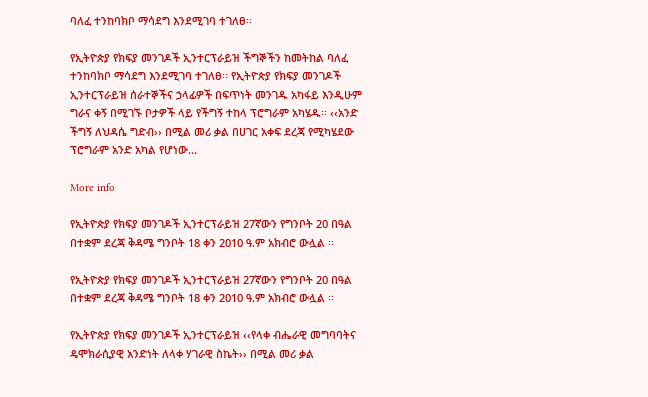ባለፈ ተንከባክቦ ማሳደግ እንደሚገባ ተገለፀ፡፡

የኢትዮጵያ የክፍያ መንገዶች ኢንተርፕራይዝ ችግኞችን ከመትከል ባለፈ ተንከባክቦ ማሳደግ እንደሚገባ ተገለፀ፡፡ የኢትዮጵያ የክፍያ መንገዶች ኢንተርፕራይዝ ሰራተኞችና ኃላፊዎች በፍጥነት መንገዱ አካፋይ እንዲሁም ግራና ቀኝ በሚገኙ ቦታዎች ላይ የችግኝ ተከላ ፕሮግራም አካሄዱ፡፡ ‹‹አንድ ችግኝ ለህዳሴ ግድብ›› በሚል መሪ ቃል በሀገር አቀፍ ደረጃ የሚካሄደው ፕሮግራም አንድ አካል የሆነው...

More info

የኢትዮጵያ የክፍያ መንገዶች ኢንተርፕራይዝ 27ኛውን የግንቦት 20 በዓል በተቋም ደረጃ ቅዳሜ ግንቦት 18 ቀን 2010 ዓ.ም አክብሮ ውሏል ፡፡

የኢትዮጵያ የክፍያ መንገዶች ኢንተርፕራይዝ 27ኛውን የግንቦት 20 በዓል በተቋም ደረጃ ቅዳሜ ግንቦት 18 ቀን 2010 ዓ.ም አክብሮ ውሏል ፡፡

የኢትዮጵያ የክፍያ መንገዶች ኢንተርፕራይዝ ‹‹የላቀ ብሔራዊ መግባባትና ዴሞክራሲያዊ አንድነት ለላቀ ሃገራዊ ስኬት›› በሚል መሪ ቃል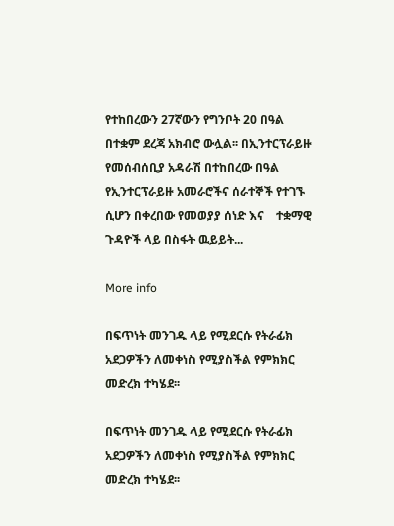የተከበረውን 27ኛውን የግንቦት 20 በዓል በተቋም ደረጃ አክብሮ ውሏል፡፡ በኢንተርፕራይዙ የመሰብሰቢያ አዳራሽ በተከበረው በዓል የኢንተርፕራይዙ አመራሮችና ሰራተኞች የተገኙ ሲሆን በቀረበው የመወያያ ሰነድ እና    ተቋማዊ ጉዳዮች ላይ በስፋት ዉይይት...

More info

በፍጥነት መንገዱ ላይ የሚደርሱ የትራፊክ አደጋዎችን ለመቀነስ የሚያስችል የምክክር መድረክ ተካሄደ፡፡

በፍጥነት መንገዱ ላይ የሚደርሱ የትራፊክ አደጋዎችን ለመቀነስ የሚያስችል የምክክር መድረክ ተካሄደ፡፡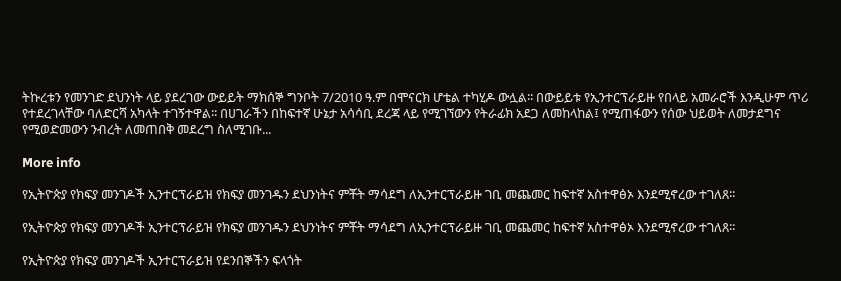ትኩረቱን የመንገድ ደህንነት ላይ ያደረገው ውይይት ማክሰኞ ግንቦት 7/2010 ዓ.ም በሞናርክ ሆቴል ተካሂዶ ውሏል፡፡ በውይይቱ የኢንተርፕራይዙ የበላይ አመራሮች እንዲሁም ጥሪ የተደረገላቸው ባለድርሻ አካላት ተገኝተዋል፡፡ በሀገራችን በከፍተኛ ሁኔታ አሳሳቢ ደረጃ ላይ የሚገኘውን የትራፊክ አደጋ ለመከላከል፤ የሚጠፋውን የሰው ህይወት ለመታደግና የሚወድመውን ንብረት ለመጠበቅ መደረግ ስለሚገቡ...

More info

የኢትዮጵያ የክፍያ መንገዶች ኢንተርፕራይዝ የክፍያ መንገዱን ደህንነትና ምቾት ማሳደግ ለኢንተርፕራይዙ ገቢ መጨመር ከፍተኛ አስተዋፅኦ እንደሚኖረው ተገለጸ፡፡

የኢትዮጵያ የክፍያ መንገዶች ኢንተርፕራይዝ የክፍያ መንገዱን ደህንነትና ምቾት ማሳደግ ለኢንተርፕራይዙ ገቢ መጨመር ከፍተኛ አስተዋፅኦ እንደሚኖረው ተገለጸ፡፡

የኢትዮጵያ የክፍያ መንገዶች ኢንተርፕራይዝ የደንበኞችን ፍላጎት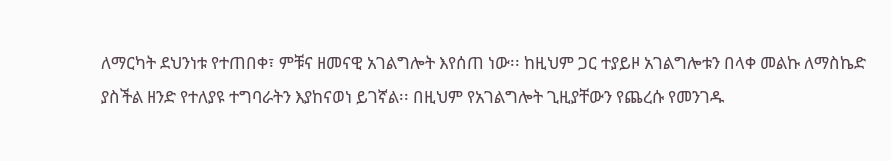ለማርካት ደህንነቱ የተጠበቀ፣ ምቹና ዘመናዊ አገልግሎት እየሰጠ ነው፡፡ ከዚህም ጋር ተያይዞ አገልግሎቱን በላቀ መልኩ ለማስኬድ ያስችል ዘንድ የተለያዩ ተግባራትን እያከናወነ ይገኛል፡፡ በዚህም የአገልግሎት ጊዚያቸውን የጨረሱ የመንገዱ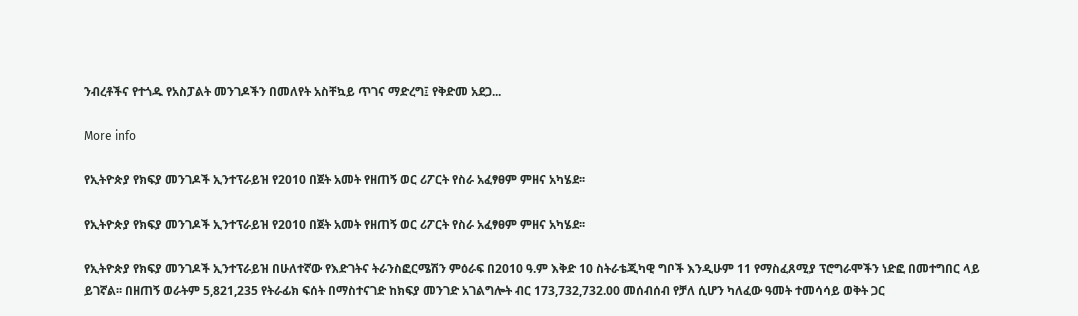ንብረቶችና የተጎዱ የአስፓልት መንገዶችን በመለየት አስቸኳይ ጥገና ማድረግ፤ የቅድመ አደጋ...

More info

የኢትዮጵያ የክፍያ መንገዶች ኢንተፕራይዝ የ2010 በጀት አመት የዘጠኝ ወር ሪፖርት የስራ አፈፃፀም ምዘና አካሄደ፡፡

የኢትዮጵያ የክፍያ መንገዶች ኢንተፕራይዝ የ2010 በጀት አመት የዘጠኝ ወር ሪፖርት የስራ አፈፃፀም ምዘና አካሄደ፡፡

የኢትዮጵያ የክፍያ መንገዶች ኢንተፕራይዝ በሁለተኛው የእድገትና ትራንስፎርሜሽን ምዕራፍ በ2010 ዓ.ም እቅድ 10 ስትራቴጂካዊ ግቦች እንዲሁም 11 የማስፈጸሚያ ፕሮግራሞችን ነድፎ በመተግበር ላይ ይገኛል፡፡ በዘጠኝ ወራትም 5,821,235 የትራፊክ ፍሰት በማስተናገድ ከክፍያ መንገድ አገልግሎት ብር 173,732,732.00 መሰብሰብ የቻለ ሲሆን ካለፈው ዓመት ተመሳሳይ ወቅት ጋር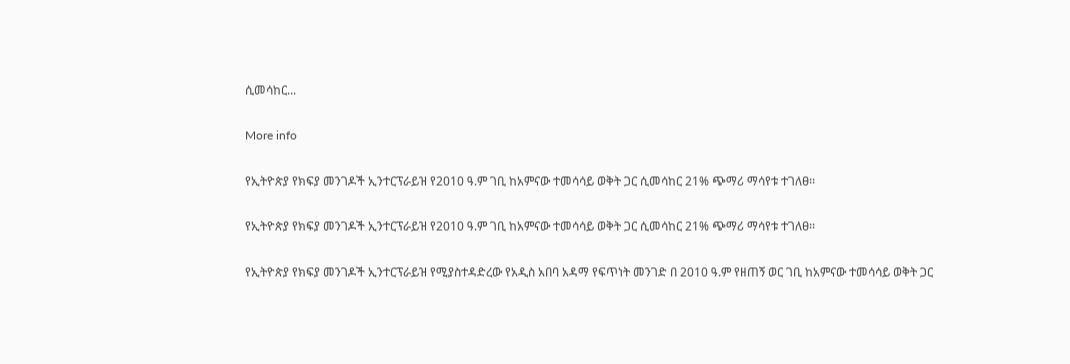ሲመሳከር...

More info

የኢትዮጵያ የክፍያ መንገዶች ኢንተርፕራይዝ የ2010 ዓ.ም ገቢ ከአምናው ተመሳሳይ ወቅት ጋር ሲመሳከር 21% ጭማሪ ማሳየቱ ተገለፀ፡፡

የኢትዮጵያ የክፍያ መንገዶች ኢንተርፕራይዝ የ2010 ዓ.ም ገቢ ከአምናው ተመሳሳይ ወቅት ጋር ሲመሳከር 21% ጭማሪ ማሳየቱ ተገለፀ፡፡

የኢትዮጵያ የክፍያ መንገዶች ኢንተርፕራይዝ የሚያስተዳድረው የአዲስ አበባ አዳማ የፍጥነት መንገድ በ 2010 ዓ.ም የዘጠኝ ወር ገቢ ከአምናው ተመሳሳይ ወቅት ጋር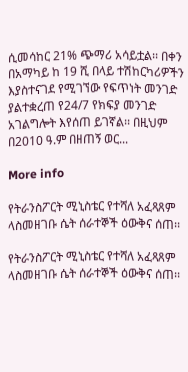ሲመሳከር 21% ጭማሪ አሳይቷል፡፡ በቀን በአማካይ ከ 19 ሺ በላይ ተሽከርካሪዎችን እያስተናገደ የሚገኘው የፍጥነት መንገድ ያልተቋረጠ የ24/7 የክፍያ መንገድ አገልግሎት እየሰጠ ይገኛል፡፡ በዚህም በ2010 ዓ.ም በዘጠኝ ወር...

More info

የትራንስፖርት ሚኒስቴር የተሻለ አፈጻጸም ላስመዘገቡ ሴት ሰራተኞች ዕውቅና ሰጠ፡፡

የትራንስፖርት ሚኒስቴር የተሻለ አፈጻጸም ላስመዘገቡ ሴት ሰራተኞች ዕውቅና ሰጠ፡፡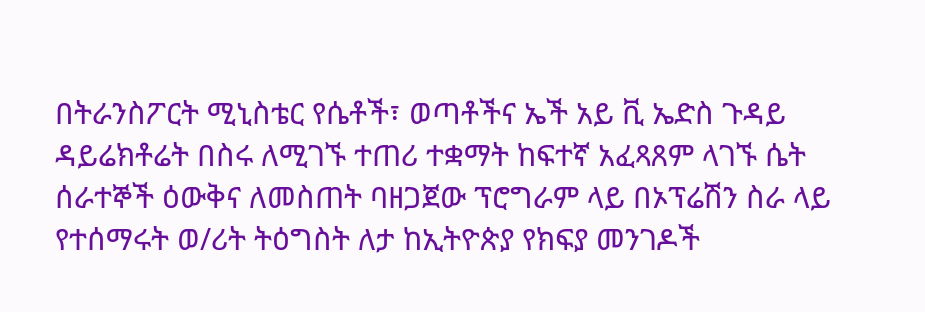በትራንስፖርት ሚኒስቴር የሴቶች፣ ወጣቶችና ኤች አይ ቪ ኤድስ ጉዳይ ዳይሬክቶሬት በስሩ ለሚገኙ ተጠሪ ተቋማት ከፍተኛ አፈጻጸም ላገኙ ሴት ሰራተኞች ዕውቅና ለመስጠት ባዘጋጀው ፕሮግራም ላይ በኦፕሬሽን ስራ ላይ የተሰማሩት ወ/ሪት ትዕግስት ለታ ከኢትዮጵያ የክፍያ መንገዶች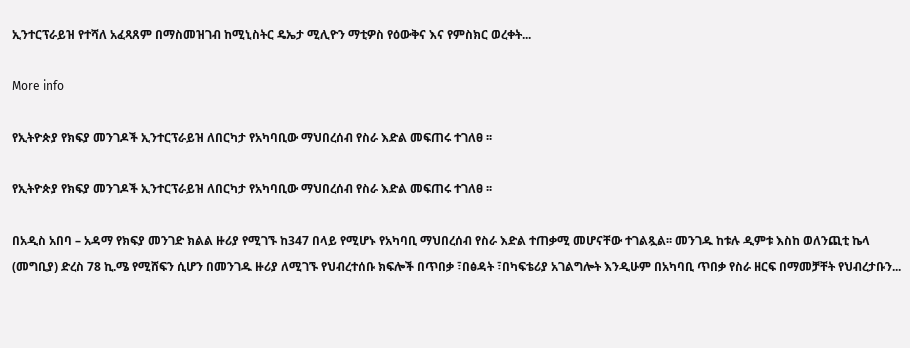ኢንተርፕራይዝ የተሻለ አፈጻጸም በማስመዝገብ ከሚኒስትር ዴኤታ ሚሊዮን ማቲዎስ የዕውቅና እና የምስክር ወረቀት...

More info

የኢትዮጵያ የክፍያ መንገዶች ኢንተርፕራይዝ ለበርካታ የአካባቢው ማህበረሰብ የስራ እድል መፍጠሩ ተገለፀ ፡፡

የኢትዮጵያ የክፍያ መንገዶች ኢንተርፕራይዝ ለበርካታ የአካባቢው ማህበረሰብ የስራ እድል መፍጠሩ ተገለፀ ፡፡

በአዲስ አበባ – አዳማ የክፍያ መንገድ ክልል ዙሪያ የሚገኙ ከ347 በላይ የሚሆኑ የአካባቢ ማህበረሰብ የስራ እድል ተጠቃሚ መሆናቸው ተገልጿል፡፡ መንገዱ ከቱሉ ዲምቱ እስከ ወለንጪቲ ኬላ (መግቢያ) ድረስ 78 ኪ.ሜ የሚሸፍን ሲሆን በመንገዱ ዙሪያ ለሚገኙ የህብረተሰቡ ክፍሎች በጥበቃ ፣በፅዳት ፣በካፍቴሪያ አገልግሎት እንዲሁም በአካባቢ ጥበቃ የስራ ዘርፍ በማመቻቸት የህብረታቡን...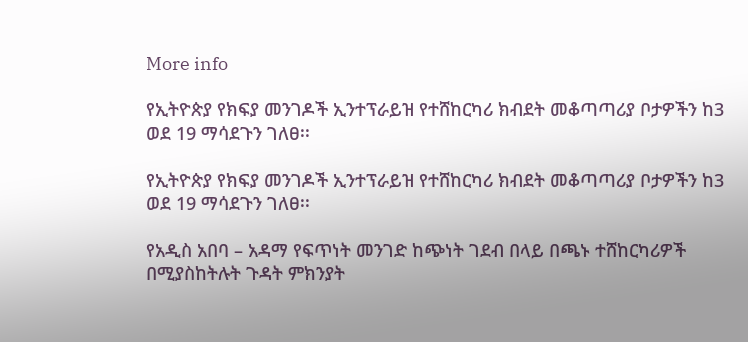More info

የኢትዮጵያ የክፍያ መንገዶች ኢንተፕራይዝ የተሸከርካሪ ክብደት መቆጣጣሪያ ቦታዎችን ከ3 ወደ 19 ማሳደጉን ገለፀ፡፡

የኢትዮጵያ የክፍያ መንገዶች ኢንተፕራይዝ የተሸከርካሪ ክብደት መቆጣጣሪያ ቦታዎችን ከ3 ወደ 19 ማሳደጉን ገለፀ፡፡

የአዲስ አበባ – አዳማ የፍጥነት መንገድ ከጭነት ገደብ በላይ በጫኑ ተሸከርካሪዎች በሚያስከትሉት ጉዳት ምክንያት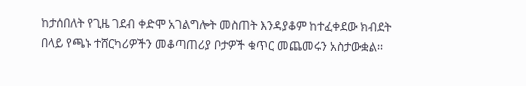ከታሰበለት የጊዜ ገደብ ቀድሞ አገልግሎት መስጠት እንዳያቆም ከተፈቀደው ክብደት በላይ የጫኑ ተሸርካሪዎችን መቆጣጠሪያ ቦታዎች ቁጥር መጨመሩን አስታውቋል፡፡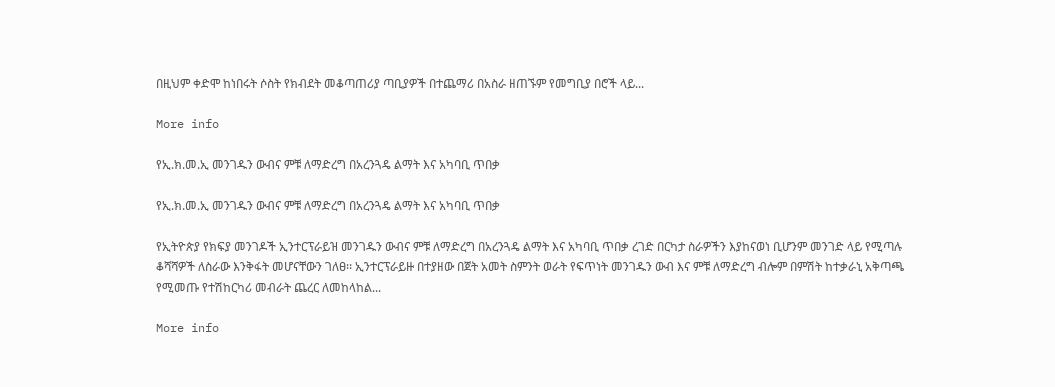በዚህም ቀድሞ ከነበሩት ሶስት የክብደት መቆጣጠሪያ ጣቢያዎች በተጨማሪ በአስራ ዘጠኙም የመግቢያ በሮች ላይ...

More info

የኢ.ክ.መ.ኢ መንገዱን ውብና ምቹ ለማድረግ በአረንጓዴ ልማት እና አካባቢ ጥበቃ

የኢ.ክ.መ.ኢ መንገዱን ውብና ምቹ ለማድረግ በአረንጓዴ ልማት እና አካባቢ ጥበቃ

የኢትዮጵያ የክፍያ መንገዶች ኢንተርፕራይዝ መንገዱን ውብና ምቹ ለማድረግ በአረንጓዴ ልማት እና አካባቢ ጥበቃ ረገድ በርካታ ስራዎችን እያከናወነ ቢሆንም መንገድ ላይ የሚጣሉ ቆሻሻዎች ለስራው እንቅፋት መሆናቸውን ገለፀ፡፡ ኢንተርፕራይዙ በተያዘው በጀት አመት ስምንት ወራት የፍጥነት መንገዱን ውብ እና ምቹ ለማድረግ ብሎም በምሽት ከተቃራኒ አቅጣጫ የሚመጡ የተሽከርካሪ መብራት ጨረር ለመከላከል...

More info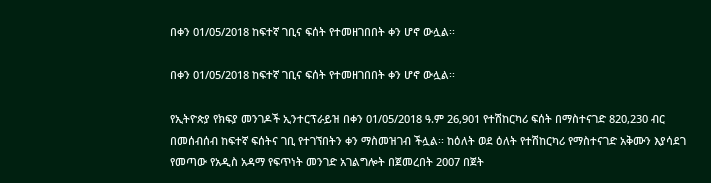በቀን 01/05/2018 ከፍተኛ ገቢና ፍሰት የተመዘገበበት ቀን ሆኖ ውሏል፡፡

በቀን 01/05/2018 ከፍተኛ ገቢና ፍሰት የተመዘገበበት ቀን ሆኖ ውሏል፡፡

የኢትዮጵያ የክፍያ መንገዶች ኢንተርፕራይዝ በቀን 01/05/2018 ዓ.ም 26,901 የተሽከርካሪ ፍሰት በማስተናገድ 820,230 ብር በመሰብሰብ ከፍተኛ ፍሰትና ገቢ የተገኘበትን ቀን ማስመዝገብ ችሏል፡፡ ከዕለት ወደ ዕለት የተሽከርካሪ የማስተናገድ አቅሙን እያሳደገ የመጣው የአዲስ አዳማ የፍጥነት መንገድ አገልግሎት በጀመረበት 2007 በጀት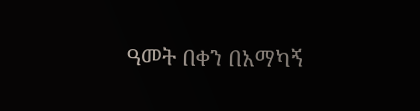ዓመት በቀን በአማካኝ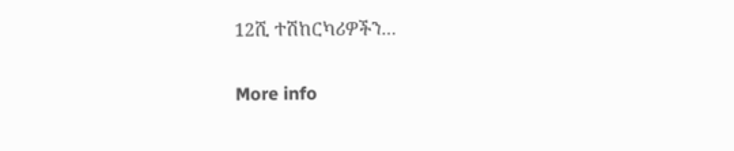12ሺ ተሽከርካሪዎችን...

More info